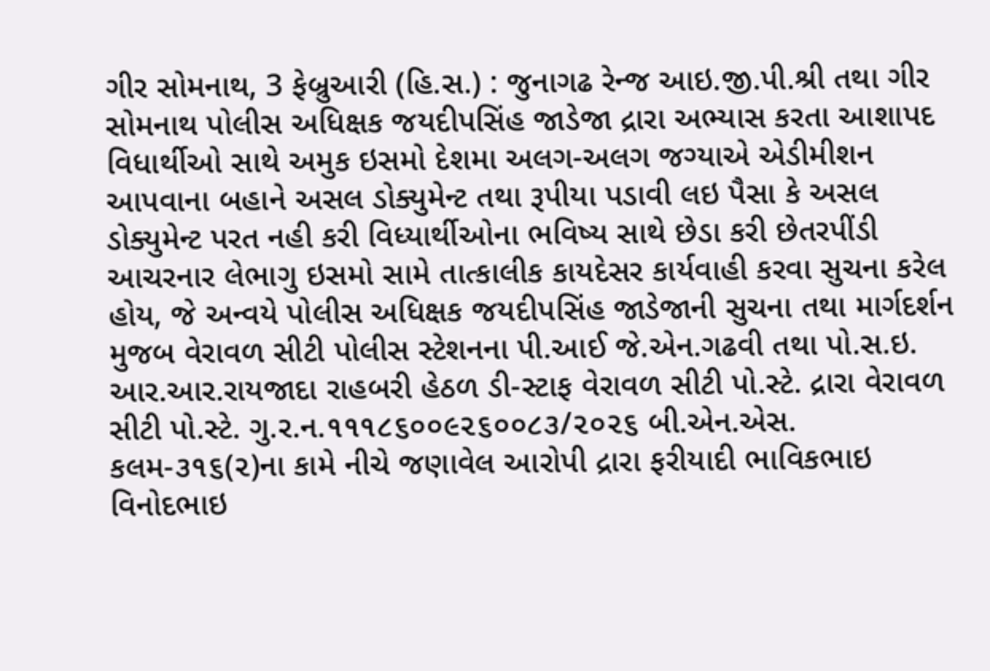ગીર સોમનાથ, 3 ફેબ્રુઆરી (હિ.સ.) : જુનાગઢ રેન્જ આઇ.જી.પી.શ્રી તથા ગીર સોમનાથ પોલીસ અધિક્ષક જયદીપસિંહ જાડેજા દ્રારા અભ્યાસ કરતા આશાપદ વિધાર્થીઓ સાથે અમુક ઇસમો દેશમા અલગ-અલગ જગ્યાએ એડીમીશન આપવાના બહાને અસલ ડોક્યુમેન્ટ તથા રૂપીયા પડાવી લઇ પૈસા કે અસલ ડોક્યુમેન્ટ પરત નહી કરી વિધ્યાર્થીઓના ભવિષ્ય સાથે છેડા કરી છેતરપીંડી આચરનાર લેભાગુ ઇસમો સામે તાત્કાલીક કાયદેસર કાર્યવાહી કરવા સુચના કરેલ હોય, જે અન્વયે પોલીસ અધિક્ષક જયદીપસિંહ જાડેજાની સુચના તથા માર્ગદર્શન મુજબ વેરાવળ સીટી પોલીસ સ્ટેશનના પી.આઈ જે.એન.ગઢવી તથા પો.સ.ઇ. આર.આર.રાયજાદા રાહબરી હેઠળ ડી-સ્ટાફ વેરાવળ સીટી પો.સ્ટે. દ્રારા વેરાવળ સીટી પો.સ્ટે. ગુ.ર.ન.૧૧૧૮૬૦૦૯૨૬૦૦૮૩/૨૦૨૬ બી.એન.એસ. કલમ-૩૧૬(૨)ના કામે નીચે જણાવેલ આરોપી દ્રારા ફરીયાદી ભાવિકભાઇ વિનોદભાઇ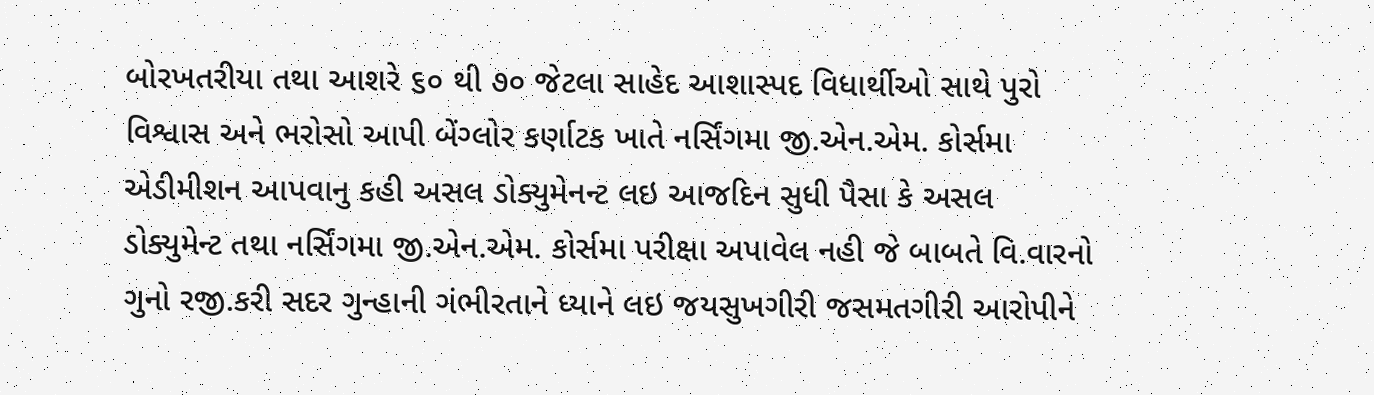બોરખતરીયા તથા આશરે ૬૦ થી ૭૦ જેટલા સાહેદ આશાસ્પદ વિધાર્થીઓ સાથે પુરો વિશ્વાસ અને ભરોસો આપી બેંગ્લોર કર્ણાટક ખાતે નર્સિંગમા જી.એન.એમ. કોર્સમા એડીમીશન આપવાનુ કહી અસલ ડોક્યુમેનન્ટ લઇ આજદિન સુધી પૈસા કે અસલ ડોક્યુમેન્ટ તથા નર્સિંગમા જી.એન.એમ. કોર્સમા પરીક્ષા અપાવેલ નહી જે બાબતે વિ.વારનો ગુનો રજી.કરી સદર ગુન્હાની ગંભીરતાને ધ્યાને લઇ જયસુખગીરી જસમતગીરી આરોપીને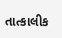તાત્કાલીક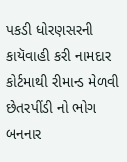પકડી ધોરણસરની કાયૅવાહી કરી નામદાર કોર્ટમાથી રીમાન્ડ મેળવી છેતરપીંડી નો ભોગ બનનાર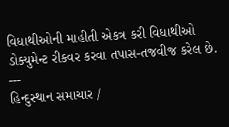વિધાથીઓની માહીતી એકત્ર કરી વિધાથીઓ ડોક્યુમેન્ટ રીકવર કરવા તપાસ-તજવીજ કરેલ છે.
---
હિન્દુસ્થાન સમાચાર /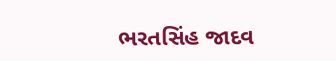ભરતસિંહ જાદવ